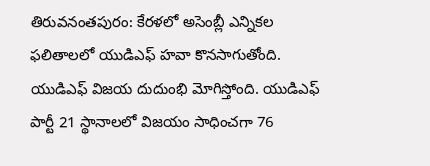తిరువనంతపురం: కేరళలో అసెంబ్లీ ఎన్నికల ఫలితాలలో యుడిఎఫ్ హవా కొనసాగుతోంది. యుడిఎఫ్ విజయ దుదుంభి మోగిస్తోంది. యుడిఎఫ్ పార్టీ 21 స్థానాలలో విజయం సాధించగా 76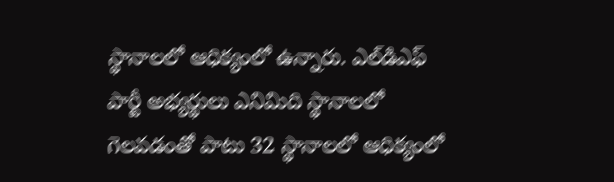స్థానాలలో ఆధిక్యంలో ఉన్నారు. ఎల్‌డిఎఫ్ పార్టీ అభ్యర్థులు ఎనిమిది స్థానాలలో గెలవడంతో పాటు 32 స్థానాలలో ఆధిక్యంలో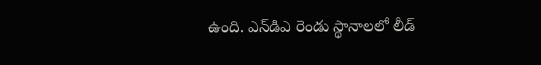ఉంది. ఎన్‌డిఎ రెండు స్థానాలలో లీడ్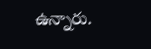ఉన్నారు.